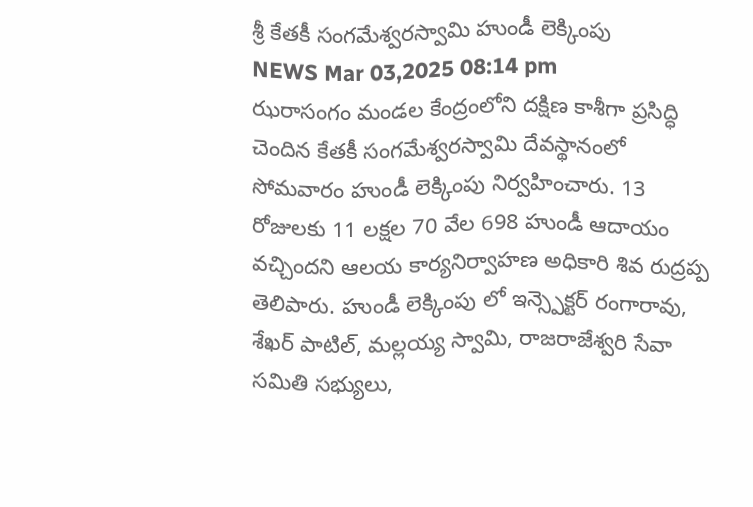శ్రీ కేతకీ సంగమేశ్వరస్వామి హుండీ లెక్కింపు
NEWS Mar 03,2025 08:14 pm
ఝరాసంగం మండల కేంద్రంలోని దక్షిణ కాశీగా ప్రసిద్ధి చెందిన కేతకీ సంగమేశ్వరస్వామి దేవస్థానంలో సోమవారం హుండీ లెక్కింపు నిర్వహించారు. 13 రోజులకు 11 లక్షల 70 వేల 698 హుండీ ఆదాయం వచ్చిందని ఆలయ కార్యనిర్వాహణ అధికారి శివ రుద్రప్ప తెలిపారు. హుండీ లెక్కింపు లో ఇన్స్పెక్టర్ రంగారావు, శేఖర్ పాటిల్, మల్లయ్య స్వామి, రాజరాజేశ్వరి సేవా సమితి సభ్యులు,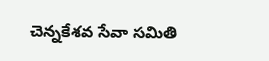చెన్నకేశవ సేవా సమితి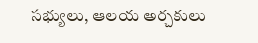సభ్యులు, ఆలయ అర్చకులు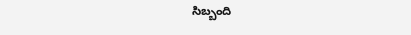సిబ్బంది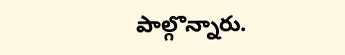పాల్గొన్నారు.